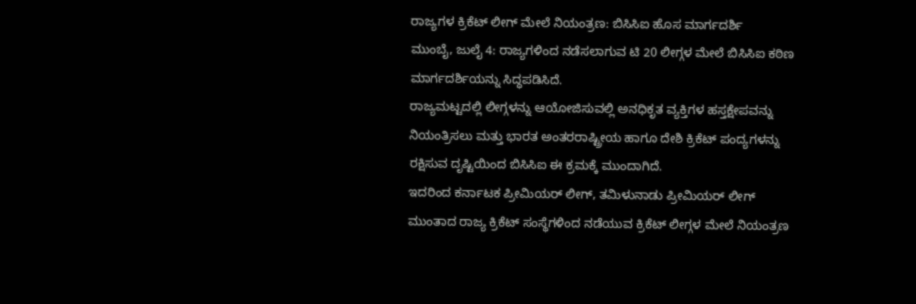ರಾಜ್ಯಗಳ ಕ್ರಿಕೆಟ್ ಲೀಗ್ ಮೇಲೆ ನಿಯಂತ್ರಣ: ಬಿಸಿಸಿಐ ಹೊಸ ಮಾರ್ಗದರ್ಶಿ
ಮುಂಬೈ, ಜುಲೈ 4: ರಾಜ್ಯಗಳಿಂದ ನಡೆಸಲಾಗುವ ಟಿ 20 ಲೀಗ್ಗಳ ಮೇಲೆ ಬಿಸಿಸಿಐ ಕಠಿಣ ಮಾರ್ಗದರ್ಶಿಯನ್ನು ಸಿದ್ಧಪಡಿಸಿದೆ.
ರಾಜ್ಯಮಟ್ಟದಲ್ಲಿ ಲೀಗ್ಗಳನ್ನು ಆಯೋಜಿಸುವಲ್ಲಿ ಅನಧಿಕೃತ ವ್ಯಕ್ತಿಗಳ ಹಸ್ತಕ್ಷೇಪವನ್ನು ನಿಯಂತ್ರಿಸಲು ಮತ್ತು ಭಾರತ ಅಂತರರಾಷ್ಟ್ರೀಯ ಹಾಗೂ ದೇಶಿ ಕ್ರಿಕೆಟ್ ಪಂದ್ಯಗಳನ್ನು ರಕ್ಷಿಸುವ ದೃಷ್ಟಿಯಿಂದ ಬಿಸಿಸಿಐ ಈ ಕ್ರಮಕ್ಕೆ ಮುಂದಾಗಿದೆ.
ಇದರಿಂದ ಕರ್ನಾಟಕ ಪ್ರೀಮಿಯರ್ ಲೀಗ್, ತಮಿಳುನಾಡು ಪ್ರೀಮಿಯರ್ ಲೀಗ್ ಮುಂತಾದ ರಾಜ್ಯ ಕ್ರಿಕೆಟ್ ಸಂಸ್ಥೆಗಳಿಂದ ನಡೆಯುವ ಕ್ರಿಕೆಟ್ ಲೀಗ್ಗಳ ಮೇಲೆ ನಿಯಂತ್ರಣ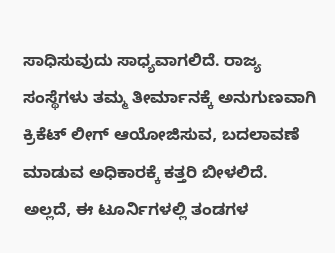ಸಾಧಿಸುವುದು ಸಾಧ್ಯವಾಗಲಿದೆ. ರಾಜ್ಯ ಸಂಸ್ಥೆಗಳು ತಮ್ಮ ತೀರ್ಮಾನಕ್ಕೆ ಅನುಗುಣವಾಗಿ ಕ್ರಿಕೆಟ್ ಲೀಗ್ ಆಯೋಜಿಸುವ, ಬದಲಾವಣೆ ಮಾಡುವ ಅಧಿಕಾರಕ್ಕೆ ಕತ್ತರಿ ಬೀಳಲಿದೆ.
ಅಲ್ಲದೆ, ಈ ಟೂರ್ನಿಗಳಲ್ಲಿ ತಂಡಗಳ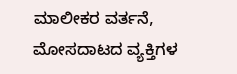ಮಾಲೀಕರ ವರ್ತನೆ, ಮೋಸದಾಟದ ವ್ಯಕ್ತಿಗಳ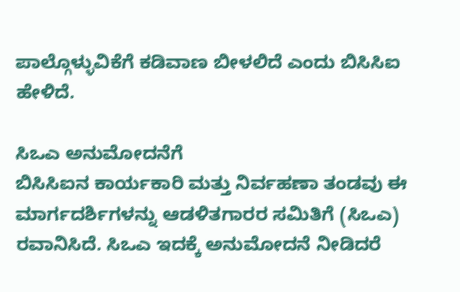ಪಾಲ್ಗೊಳ್ಳುವಿಕೆಗೆ ಕಡಿವಾಣ ಬೀಳಲಿದೆ ಎಂದು ಬಿಸಿಸಿಐ ಹೇಳಿದೆ.

ಸಿಒಎ ಅನುಮೋದನೆಗೆ
ಬಿಸಿಸಿಐನ ಕಾರ್ಯಕಾರಿ ಮತ್ತು ನಿರ್ವಹಣಾ ತಂಡವು ಈ ಮಾರ್ಗದರ್ಶಿಗಳನ್ನು ಆಡಳಿತಗಾರರ ಸಮಿತಿಗೆ (ಸಿಒಎ) ರವಾನಿಸಿದೆ. ಸಿಒಎ ಇದಕ್ಕೆ ಅನುಮೋದನೆ ನೀಡಿದರೆ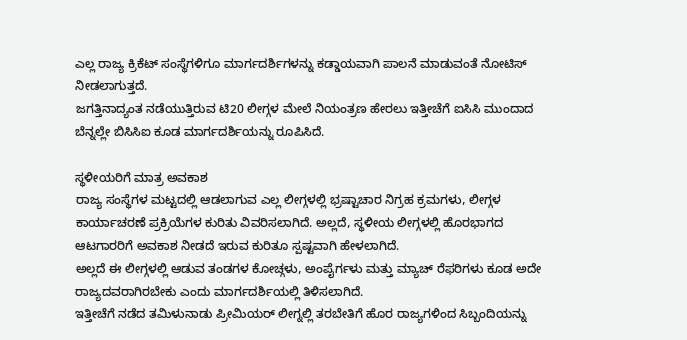ಎಲ್ಲ ರಾಜ್ಯ ಕ್ರಿಕೆಟ್ ಸಂಸ್ಥೆಗಳಿಗೂ ಮಾರ್ಗದರ್ಶಿಗಳನ್ನು ಕಡ್ಡಾಯವಾಗಿ ಪಾಲನೆ ಮಾಡುವಂತೆ ನೋಟಿಸ್ ನೀಡಲಾಗುತ್ತದೆ.
ಜಗತ್ತಿನಾದ್ಯಂತ ನಡೆಯುತ್ತಿರುವ ಟಿ20 ಲೀಗ್ಗಳ ಮೇಲೆ ನಿಯಂತ್ರಣ ಹೇರಲು ಇತ್ತೀಚೆಗೆ ಐಸಿಸಿ ಮುಂದಾದ ಬೆನ್ನಲ್ಲೇ ಬಿಸಿಸಿಐ ಕೂಡ ಮಾರ್ಗದರ್ಶಿಯನ್ನು ರೂಪಿಸಿದೆ.

ಸ್ಥಳೀಯರಿಗೆ ಮಾತ್ರ ಅವಕಾಶ
ರಾಜ್ಯ ಸಂಸ್ಥೆಗಳ ಮಟ್ಟದಲ್ಲಿ ಆಡಲಾಗುವ ಎಲ್ಲ ಲೀಗ್ಗಳಲ್ಲಿ ಭ್ರಷ್ಟಾಚಾರ ನಿಗ್ರಹ ಕ್ರಮಗಳು, ಲೀಗ್ಗಳ ಕಾರ್ಯಾಚರಣೆ ಪ್ರಕ್ರಿಯೆಗಳ ಕುರಿತು ವಿವರಿಸಲಾಗಿದೆ. ಅಲ್ಲದೆ, ಸ್ಥಳೀಯ ಲೀಗ್ಗಳಲ್ಲಿ ಹೊರಭಾಗದ ಆಟಗಾರರಿಗೆ ಅವಕಾಶ ನೀಡದೆ ಇರುವ ಕುರಿತೂ ಸ್ಪಷ್ಟವಾಗಿ ಹೇಳಲಾಗಿದೆ.
ಅಲ್ಲದೆ ಈ ಲೀಗ್ಗಳಲ್ಲಿ ಆಡುವ ತಂಡಗಳ ಕೋಚ್ಗಳು, ಅಂಪೈರ್ಗಳು ಮತ್ತು ಮ್ಯಾಚ್ ರೆಫರಿಗಳು ಕೂಡ ಅದೇ ರಾಜ್ಯದವರಾಗಿರಬೇಕು ಎಂದು ಮಾರ್ಗದರ್ಶಿಯಲ್ಲಿ ತಿಳಿಸಲಾಗಿದೆ.
ಇತ್ತೀಚೆಗೆ ನಡೆದ ತಮಿಳುನಾಡು ಪ್ರೀಮಿಯರ್ ಲೀಗ್ನಲ್ಲಿ ತರಬೇತಿಗೆ ಹೊರ ರಾಜ್ಯಗಳಿಂದ ಸಿಬ್ಬಂದಿಯನ್ನು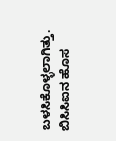ಬಳಸಿಕೊಳ್ಳಲಾಗಿತ್ತು. ಬಿಸಿಸಿಐನ ಹೊಸ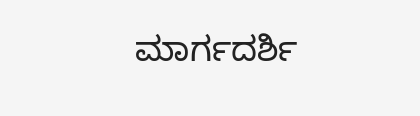ಮಾರ್ಗದರ್ಶಿ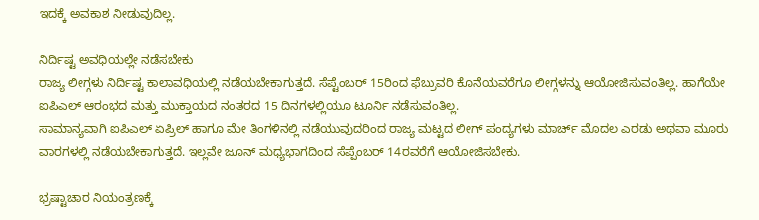ಇದಕ್ಕೆ ಅವಕಾಶ ನೀಡುವುದಿಲ್ಲ.

ನಿರ್ದಿಷ್ಟ ಅವಧಿಯಲ್ಲೇ ನಡೆಸಬೇಕು
ರಾಜ್ಯ ಲೀಗ್ಗಳು ನಿರ್ದಿಷ್ಟ ಕಾಲಾವಧಿಯಲ್ಲಿ ನಡೆಯಬೇಕಾಗುತ್ತದೆ. ಸೆಪ್ಟೆಂಬರ್ 15ರಿಂದ ಫೆಬ್ರುವರಿ ಕೊನೆಯವರೆಗೂ ಲೀಗ್ಗಳನ್ನು ಆಯೋಜಿಸುವಂತಿಲ್ಲ. ಹಾಗೆಯೇ ಐಪಿಎಲ್ ಆರಂಭದ ಮತ್ತು ಮುಕ್ತಾಯದ ನಂತರದ 15 ದಿನಗಳಲ್ಲಿಯೂ ಟೂರ್ನಿ ನಡೆಸುವಂತಿಲ್ಲ.
ಸಾಮಾನ್ಯವಾಗಿ ಐಪಿಎಲ್ ಏಪ್ರಿಲ್ ಹಾಗೂ ಮೇ ತಿಂಗಳಿನಲ್ಲಿ ನಡೆಯುವುದರಿಂದ ರಾಜ್ಯ ಮಟ್ಟದ ಲೀಗ್ ಪಂದ್ಯಗಳು ಮಾರ್ಚ್ ಮೊದಲ ಎರಡು ಅಥವಾ ಮೂರು ವಾರಗಳಲ್ಲಿ ನಡೆಯಬೇಕಾಗುತ್ತದೆ. ಇಲ್ಲವೇ ಜೂನ್ ಮಧ್ಯಭಾಗದಿಂದ ಸೆಪ್ಪೆಂಬರ್ 14ರವರೆಗೆ ಆಯೋಜಿಸಬೇಕು.

ಭ್ರಷ್ಟಾಚಾರ ನಿಯಂತ್ರಣಕ್ಕೆ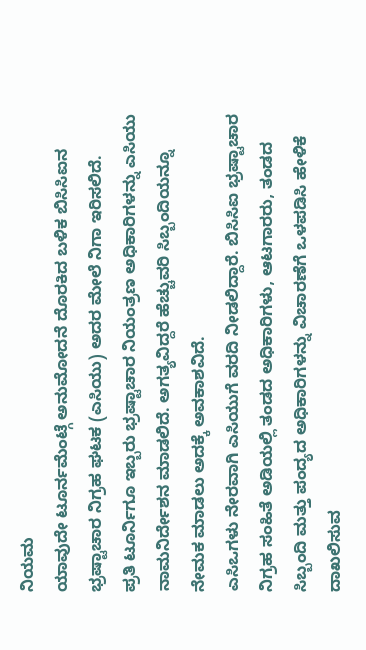ನಿಯಮ
ಯಾವುದೇ ಟೂರ್ನಮೆಂಟ್ಗೆ ಅನುಮೋದನೆ ದೊರಕಿದ ಬಳಿಕ ಬಿಸಿಸಿಐನ ಭ್ರಷ್ಟಾಚಾರ ನಿಗ್ರಹ ಘಟಕ (ಎಸಿಯು) ಅದರ ಮೇಲೆ ನಿಗಾ ಇರಿಸಲಿದೆ.
ಪ್ರತಿ ಟೂರ್ನಿಗೂ ಇಬ್ಬರು ಭ್ರಷ್ಟಾಚಾರ ನಿಯಂತ್ರಣ ಅಧಿಕಾರಿಗಳನ್ನು ಎಸಿಯು ನಾಮನಿರ್ದೇಶನ ಮಾಡಲಿದೆ. ಅಗತ್ಯವಿದ್ದರೆ ಹೆಚ್ಚುವರಿ ಸಿಬ್ಬಂದಿಯನ್ನೂ ನೇಮಕ ಮಾಡಲು ಅದಕ್ಕೆ ಅವಕಾಶವಿದೆ.
ಎಸಿಒಗಳು ನೇರವಾಗಿ ಎಸಿಯುಗೆ ವರದಿ ನೀಡಲಿದ್ದಾರೆ. ಬಿಸಿಸಿಐ ಭ್ರಷ್ಟಾಚಾರ ನಿಗ್ರಹ ಸಂಹಿತೆ ಅಡಿಯಲ್ಲಿ ತಂಡದ ಅಧಿಕಾರಿಗಳು, ಆಟಗಾರರು, ತಂಡದ ಸಿಬ್ಬಂದಿ ಮತ್ತು ಪಂದ್ಯದ ಅಧಿಕಾರಿಗಳನ್ನು ವಿಚಾರಣೆಗೆ ಒಳಪಡಿಸಿ ಹೇಳಿಕೆ ದಾಖಲಿಸುವ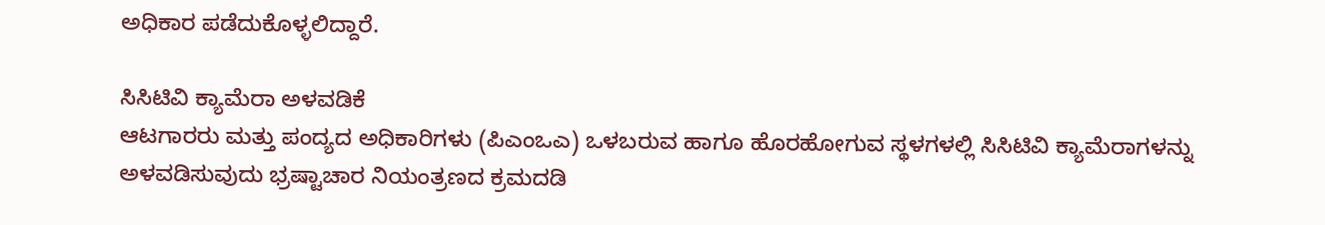ಅಧಿಕಾರ ಪಡೆದುಕೊಳ್ಳಲಿದ್ದಾರೆ.

ಸಿಸಿಟಿವಿ ಕ್ಯಾಮೆರಾ ಅಳವಡಿಕೆ
ಆಟಗಾರರು ಮತ್ತು ಪಂದ್ಯದ ಅಧಿಕಾರಿಗಳು (ಪಿಎಂಒಎ) ಒಳಬರುವ ಹಾಗೂ ಹೊರಹೋಗುವ ಸ್ಥಳಗಳಲ್ಲಿ ಸಿಸಿಟಿವಿ ಕ್ಯಾಮೆರಾಗಳನ್ನು ಅಳವಡಿಸುವುದು ಭ್ರಷ್ಟಾಚಾರ ನಿಯಂತ್ರಣದ ಕ್ರಮದಡಿ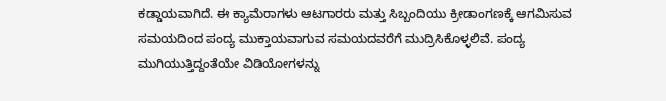ಕಡ್ಡಾಯವಾಗಿದೆ. ಈ ಕ್ಯಾಮೆರಾಗಳು ಆಟಗಾರರು ಮತ್ತು ಸಿಬ್ಬಂದಿಯು ಕ್ರೀಡಾಂಗಣಕ್ಕೆ ಆಗಮಿಸುವ ಸಮಯದಿಂದ ಪಂದ್ಯ ಮುಕ್ತಾಯವಾಗುವ ಸಮಯದವರೆಗೆ ಮುದ್ರಿಸಿಕೊಳ್ಳಲಿವೆ. ಪಂದ್ಯ ಮುಗಿಯುತ್ತಿದ್ದಂತೆಯೇ ವಿಡಿಯೋಗಳನ್ನು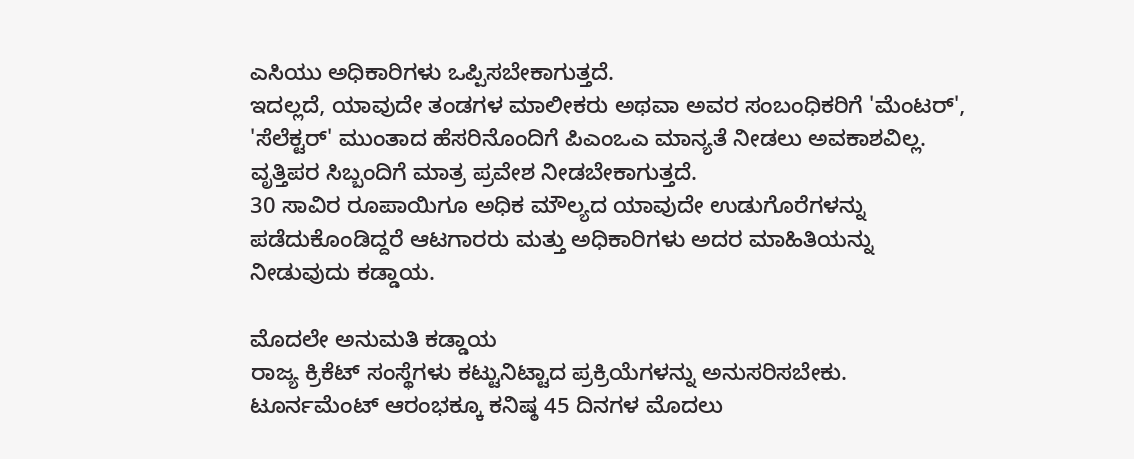ಎಸಿಯು ಅಧಿಕಾರಿಗಳು ಒಪ್ಪಿಸಬೇಕಾಗುತ್ತದೆ.
ಇದಲ್ಲದೆ, ಯಾವುದೇ ತಂಡಗಳ ಮಾಲೀಕರು ಅಥವಾ ಅವರ ಸಂಬಂಧಿಕರಿಗೆ 'ಮೆಂಟರ್', 'ಸೆಲೆಕ್ಟರ್' ಮುಂತಾದ ಹೆಸರಿನೊಂದಿಗೆ ಪಿಎಂಒಎ ಮಾನ್ಯತೆ ನೀಡಲು ಅವಕಾಶವಿಲ್ಲ. ವೃತ್ತಿಪರ ಸಿಬ್ಬಂದಿಗೆ ಮಾತ್ರ ಪ್ರವೇಶ ನೀಡಬೇಕಾಗುತ್ತದೆ.
30 ಸಾವಿರ ರೂಪಾಯಿಗೂ ಅಧಿಕ ಮೌಲ್ಯದ ಯಾವುದೇ ಉಡುಗೊರೆಗಳನ್ನು ಪಡೆದುಕೊಂಡಿದ್ದರೆ ಆಟಗಾರರು ಮತ್ತು ಅಧಿಕಾರಿಗಳು ಅದರ ಮಾಹಿತಿಯನ್ನು ನೀಡುವುದು ಕಡ್ಡಾಯ.

ಮೊದಲೇ ಅನುಮತಿ ಕಡ್ಡಾಯ
ರಾಜ್ಯ ಕ್ರಿಕೆಟ್ ಸಂಸ್ಥೆಗಳು ಕಟ್ಟುನಿಟ್ಟಾದ ಪ್ರಕ್ರಿಯೆಗಳನ್ನು ಅನುಸರಿಸಬೇಕು. ಟೂರ್ನಮೆಂಟ್ ಆರಂಭಕ್ಕೂ ಕನಿಷ್ಠ 45 ದಿನಗಳ ಮೊದಲು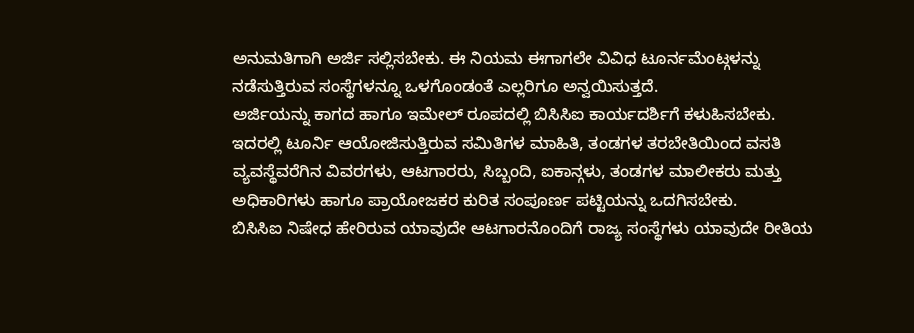ಅನುಮತಿಗಾಗಿ ಅರ್ಜಿ ಸಲ್ಲಿಸಬೇಕು. ಈ ನಿಯಮ ಈಗಾಗಲೇ ವಿವಿಧ ಟೂರ್ನಮೆಂಟ್ಗಳನ್ನು ನಡೆಸುತ್ತಿರುವ ಸಂಸ್ಥೆಗಳನ್ನೂ ಒಳಗೊಂಡಂತೆ ಎಲ್ಲರಿಗೂ ಅನ್ವಯಿಸುತ್ತದೆ.
ಅರ್ಜಿಯನ್ನು ಕಾಗದ ಹಾಗೂ ಇಮೇಲ್ ರೂಪದಲ್ಲಿ ಬಿಸಿಸಿಐ ಕಾರ್ಯದರ್ಶಿಗೆ ಕಳುಹಿಸಬೇಕು. ಇದರಲ್ಲಿ ಟೂರ್ನಿ ಆಯೋಜಿಸುತ್ತಿರುವ ಸಮಿತಿಗಳ ಮಾಹಿತಿ, ತಂಡಗಳ ತರಬೇತಿಯಿಂದ ವಸತಿ ವ್ಯವಸ್ಥೆವರೆಗಿನ ವಿವರಗಳು, ಆಟಗಾರರು, ಸಿಬ್ಬಂದಿ, ಐಕಾನ್ಗಳು, ತಂಡಗಳ ಮಾಲೀಕರು ಮತ್ತು ಅಧಿಕಾರಿಗಳು ಹಾಗೂ ಪ್ರಾಯೋಜಕರ ಕುರಿತ ಸಂಪೂರ್ಣ ಪಟ್ಟಿಯನ್ನು ಒದಗಿಸಬೇಕು.
ಬಿಸಿಸಿಐ ನಿಷೇಧ ಹೇರಿರುವ ಯಾವುದೇ ಆಟಗಾರನೊಂದಿಗೆ ರಾಜ್ಯ ಸಂಸ್ಥೆಗಳು ಯಾವುದೇ ರೀತಿಯ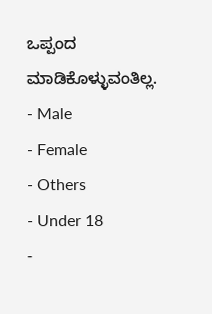ಒಪ್ಪಂದ ಮಾಡಿಕೊಳ್ಳುವಂತಿಲ್ಲ.
- Male
- Female
- Others
- Under 18
-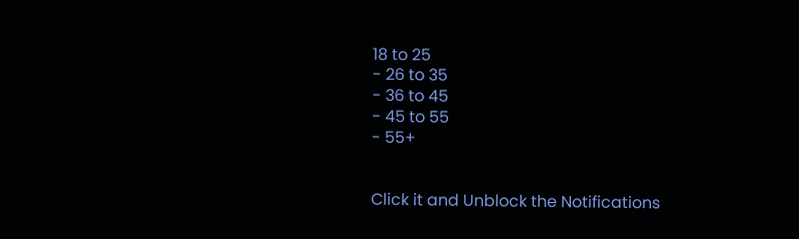18 to 25
- 26 to 35
- 36 to 45
- 45 to 55
- 55+


Click it and Unblock the Notifications